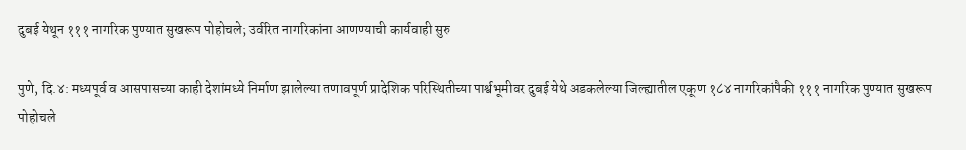दुबई येथून १११ नागरिक पुण्यात सुखरूप पोहोचले; उर्वरित नागरिकांना आणण्याची कार्यवाही सुरु

पुणे, दि.४: मध्यपूर्व व आसपासच्या काही देशांमध्ये निर्माण झालेल्या तणावपूर्ण प्रादेशिक परिस्थितीच्या पार्श्वभूमीवर दुबई येथे अडकलेल्या जिल्ह्यातील एकूण १८४ नागरिकांपैकी १११ नागरिक पुण्यात सुखरूप पोहोचले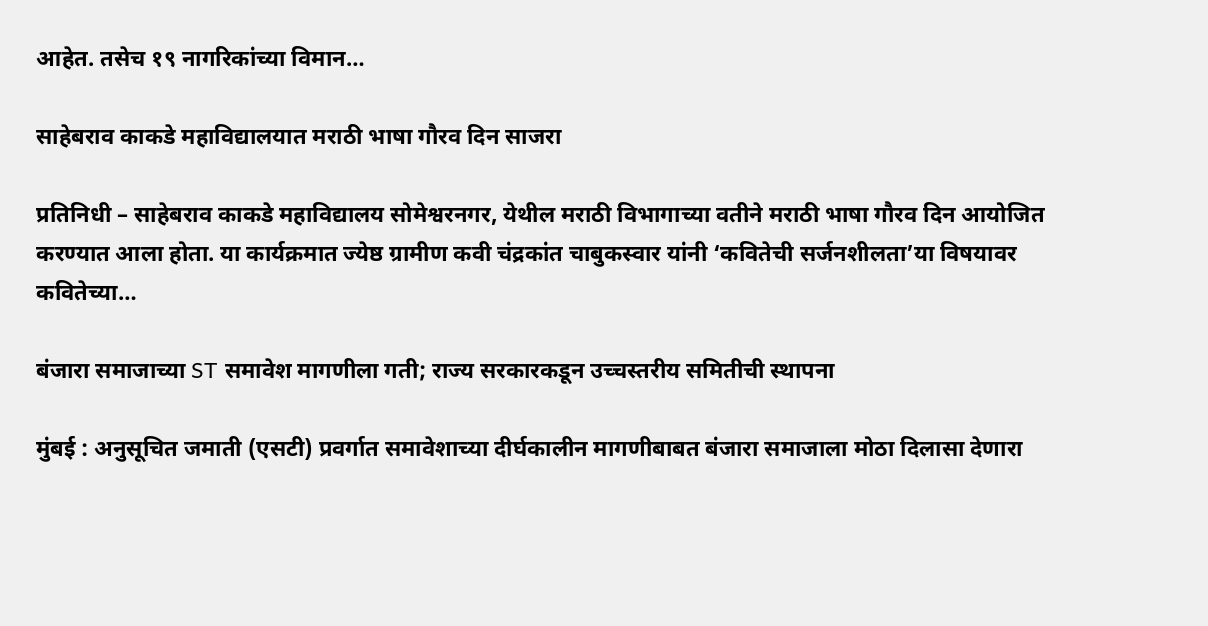आहेत. तसेच १९ नागरिकांच्या विमान…

साहेबराव काकडे महाविद्यालयात मराठी भाषा गौरव दिन साजरा

प्रतिनिधी – साहेबराव काकडे महाविद्यालय सोमेश्वरनगर, येथील मराठी विभागाच्या वतीने मराठी भाषा गौरव दिन आयोजित करण्यात आला होता. या कार्यक्रमात ज्येष्ठ ग्रामीण कवी चंद्रकांत चाबुकस्वार यांनी ‘कवितेची सर्जनशीलता’या विषयावर कवितेच्या…

बंजारा समाजाच्या ST समावेश मागणीला गती; राज्य सरकारकडून उच्चस्तरीय समितीची स्थापना

मुंबई : अनुसूचित जमाती (एसटी) प्रवर्गात समावेशाच्या दीर्घकालीन मागणीबाबत बंजारा समाजाला मोठा दिलासा देणारा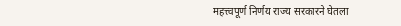महत्त्वपूर्ण निर्णय राज्य सरकारने घेतला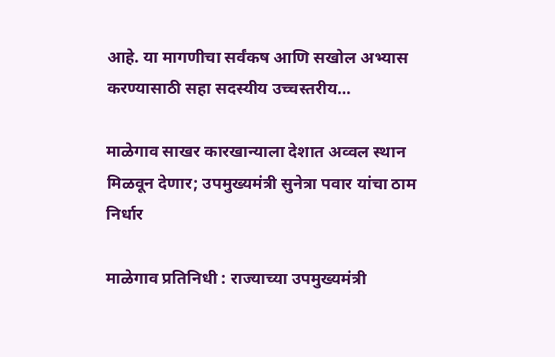आहे. या मागणीचा सर्वंकष आणि सखोल अभ्यास करण्यासाठी सहा सदस्यीय उच्चस्तरीय…

माळेगाव साखर कारखान्याला देशात अव्वल स्थान मिळवून देणार; उपमुख्यमंत्री सुनेत्रा पवार यांचा ठाम निर्धार

माळेगाव प्रतिनिधी : राज्याच्या उपमुख्यमंत्री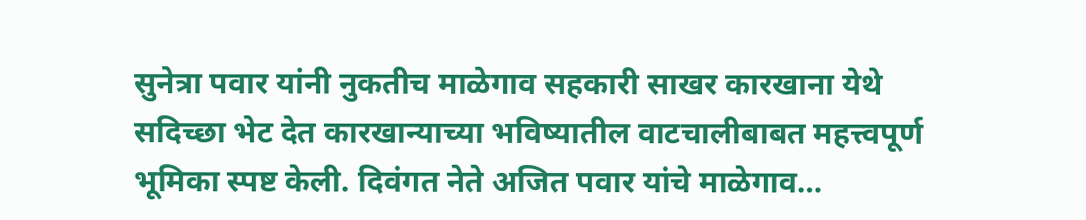सुनेत्रा पवार यांनी नुकतीच माळेगाव सहकारी साखर कारखाना येथे सदिच्छा भेट देत कारखान्याच्या भविष्यातील वाटचालीबाबत महत्त्वपूर्ण भूमिका स्पष्ट केली. दिवंगत नेते अजित पवार यांचे माळेगाव…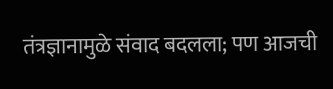तंत्रज्ञानामुळे संवाद बदलला; पण आजची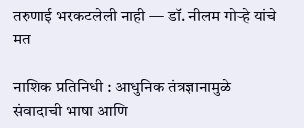तरुणाई भरकटलेली नाही — डॉ. नीलम गोऱ्हे यांचे मत

नाशिक प्रतिनिधी : आधुनिक तंत्रज्ञानामुळे संवादाची भाषा आणि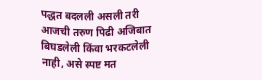पद्धत बदलली असली तरी आजची तरुण पिढी अजिबात बिघडलेली किंवा भरकटलेली नाही, असे स्पष्ट मत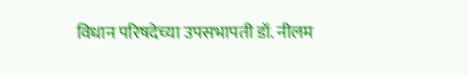विधान परिषदेच्या उपसभापती डॉ. नीलम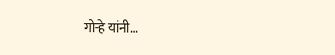गोऱ्हे यांनी…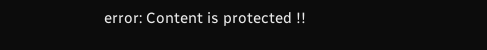error: Content is protected !!